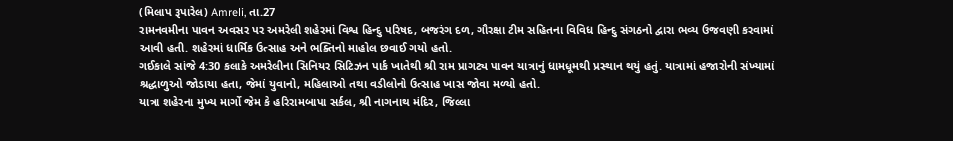(મિલાપ રૂપારેલ) Amreli, તા.27
રામનવમીના પાવન અવસર પર અમરેલી શહેરમાં વિશ્વ હિન્દુ પરિષદ, બજરંગ દળ, ગૌરક્ષા ટીમ સહિતના વિવિધ હિન્દુ સંગઠનો દ્વારા ભવ્ય ઉજવણી કરવામાં આવી હતી. શહેરમાં ધાર્મિક ઉત્સાહ અને ભક્તિનો માહોલ છવાઈ ગયો હતો.
ગઈકાલે સાંજે 4:30 કલાકે અમરેલીના સિનિયર સિટિઝન પાર્ક ખાતેથી શ્રી રામ પ્રાગટ્ય પાવન યાત્રાનું ધામધૂમથી પ્રસ્થાન થયું હતું. યાત્રામાં હજારોની સંખ્યામાં શ્રદ્ધાળુઓ જોડાયા હતા, જેમાં યુવાનો, મહિલાઓ તથા વડીલોનો ઉત્સાહ ખાસ જોવા મળ્યો હતો.
યાત્રા શહેરના મુખ્ય માર્ગો જેમ કે હરિરામબાપા સર્કલ, શ્રી નાગનાથ મંદિર, જિલ્લા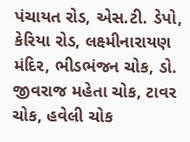પંચાયત રોડ, એસ.ટી. ડેપો, કેરિયા રોડ, લક્ષ્મીનારાયણ મંદિર, ભીડભંજન ચોક, ડો. જીવરાજ મહેતા ચોક, ટાવર ચોક, હવેલી ચોક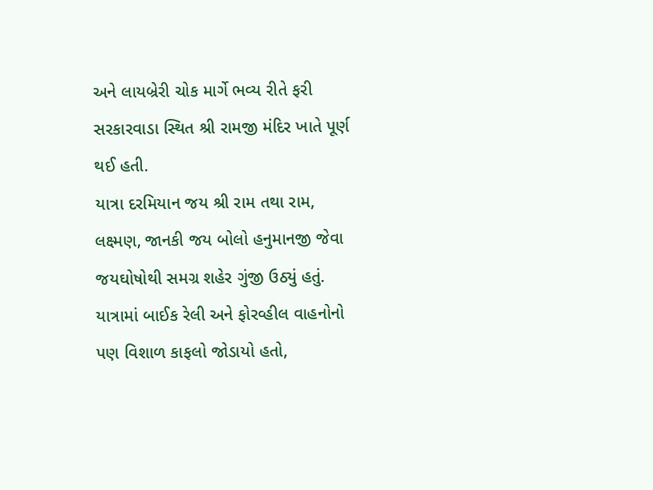અને લાયબ્રેરી ચોક માર્ગે ભવ્ય રીતે ફરી સરકારવાડા સ્થિત શ્રી રામજી મંદિર ખાતે પૂર્ણ થઈ હતી.
યાત્રા દરમિયાન જય શ્રી રામ તથા રામ, લક્ષ્મણ, જાનકી જય બોલો હનુમાનજી જેવા જયઘોષોથી સમગ્ર શહેર ગુંજી ઉઠ્યું હતું. યાત્રામાં બાઈક રેલી અને ફોરવ્હીલ વાહનોનો પણ વિશાળ કાફલો જોડાયો હતો,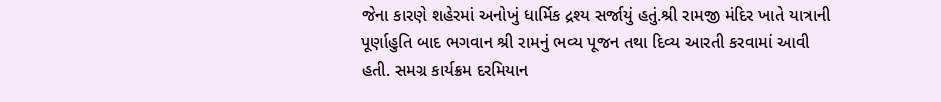જેના કારણે શહેરમાં અનોખું ધાર્મિક દ્રશ્ય સર્જાયું હતું.શ્રી રામજી મંદિર ખાતે યાત્રાની પૂર્ણાહુતિ બાદ ભગવાન શ્રી રામનું ભવ્ય પૂજન તથા દિવ્ય આરતી કરવામાં આવી હતી. સમગ્ર કાર્યક્રમ દરમિયાન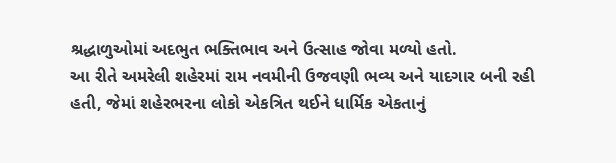શ્રદ્ધાળુઓમાં અદભુત ભક્તિભાવ અને ઉત્સાહ જોવા મળ્યો હતો.
આ રીતે અમરેલી શહેરમાં રામ નવમીની ઉજવણી ભવ્ય અને યાદગાર બની રહી હતી, જેમાં શહેરભરના લોકો એકત્રિત થઈને ધાર્મિક એકતાનું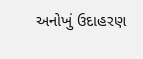અનોખું ઉદાહરણ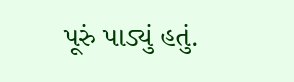પૂરું પાડ્યું હતું.